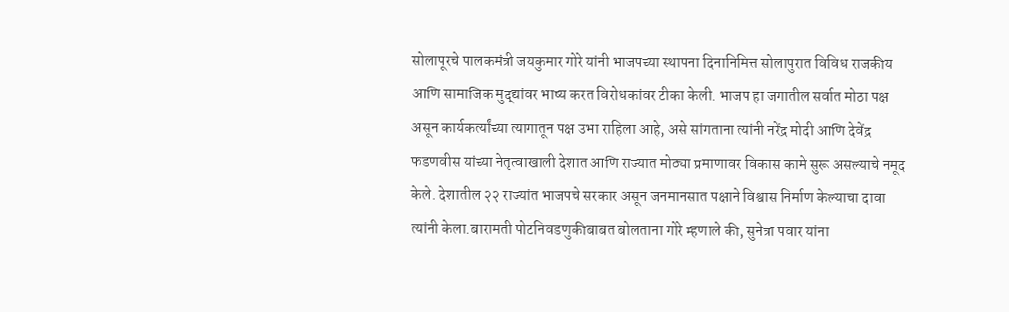सोलापूरचे पालकमंत्री जयकुमार गोरे यांनी भाजपच्या स्थापना दिनानिमित्त सोलापुरात विविध राजकीय आणि सामाजिक मुद्द्यांवर भाष्य करत विरोधकांवर टीका केली. भाजप हा जगातील सर्वात मोठा पक्ष असून कार्यकर्त्यांच्या त्यागातून पक्ष उभा राहिला आहे, असे सांगताना त्यांनी नरेंद्र मोदी आणि देवेंद्र फडणवीस यांच्या नेतृत्वाखाली देशात आणि राज्यात मोठ्या प्रमाणावर विकास कामे सुरू असल्याचे नमूद केले. देशातील २२ राज्यांत भाजपचे सरकार असून जनमानसात पक्षाने विश्वास निर्माण केल्याचा दावा त्यांनी केला.बारामती पोटनिवडणुकीबाबत बोलताना गोरे म्हणाले की, सुनेत्रा पवार यांना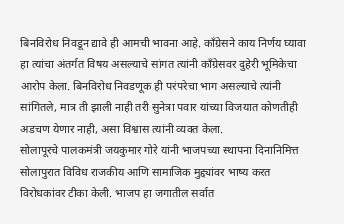बिनविरोध निवडून द्यावे ही आमची भावना आहे. काँग्रेसने काय निर्णय घ्यावा हा त्यांचा अंतर्गत विषय असल्याचे सांगत त्यांनी काँग्रेसवर दुहेरी भूमिकेचा आरोप केला. बिनविरोध निवडणूक ही परंपरेचा भाग असल्याचे त्यांनी सांगितले, मात्र ती झाली नाही तरी सुनेत्रा पवार यांच्या विजयात कोणतीही अडचण येणार नाही, असा विश्वास त्यांनी व्यक्त केला.
सोलापूरचे पालकमंत्री जयकुमार गोरे यांनी भाजपच्या स्थापना दिनानिमित्त सोलापुरात विविध राजकीय आणि सामाजिक मुद्द्यांवर भाष्य करत विरोधकांवर टीका केली. भाजप हा जगातील सर्वात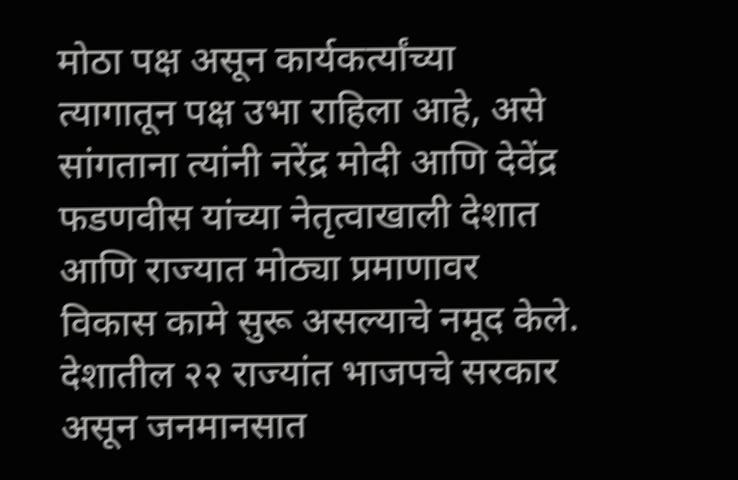मोठा पक्ष असून कार्यकर्त्यांच्या त्यागातून पक्ष उभा राहिला आहे, असे सांगताना त्यांनी नरेंद्र मोदी आणि देवेंद्र फडणवीस यांच्या नेतृत्वाखाली देशात आणि राज्यात मोठ्या प्रमाणावर विकास कामे सुरू असल्याचे नमूद केले. देशातील २२ राज्यांत भाजपचे सरकार असून जनमानसात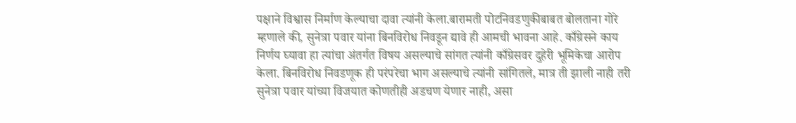पक्षाने विश्वास निर्माण केल्याचा दावा त्यांनी केला.बारामती पोटनिवडणुकीबाबत बोलताना गोरे म्हणाले की, सुनेत्रा पवार यांना बिनविरोध निवडून द्यावे ही आमची भावना आहे. काँग्रेसने काय निर्णय घ्यावा हा त्यांचा अंतर्गत विषय असल्याचे सांगत त्यांनी काँग्रेसवर दुहेरी भूमिकेचा आरोप केला. बिनविरोध निवडणूक ही परंपरेचा भाग असल्याचे त्यांनी सांगितले, मात्र ती झाली नाही तरी सुनेत्रा पवार यांच्या विजयात कोणतीही अडचण येणार नाही, असा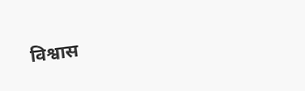विश्वास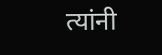त्यांनी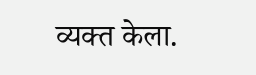व्यक्त केला.